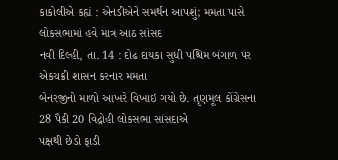કાકોલીએ કહ્યં : એનડીએને સમર્થન આપશું; મમતા પાસે લોકસભામાં હવે માત્ર આઠ સાંસદ
નવી દિલ્હી, તા. 14 : દોઢ દાયકા સુધી પશ્ચિમ બંગાળ પર એકચક્રી શાસન કરનાર મમતા
બેનરજીનો માળો આખરે વિખાઇ ગયો છે. તૃણમૂલ કોંગ્રેસના 28 પૈકી 20 વિદ્રોહી લોકસભા સાંસદાએ
પક્ષથી છેડો ફાડી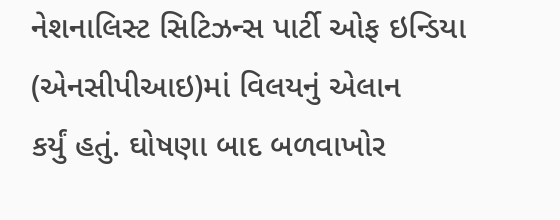નેશનાલિસ્ટ સિટિઝન્સ પાર્ટી ઓફ ઇન્ડિયા (એનસીપીઆઇ)માં વિલયનું એલાન
કર્યું હતું. ઘોષણા બાદ બળવાખોર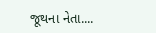જૂથના નેતા....